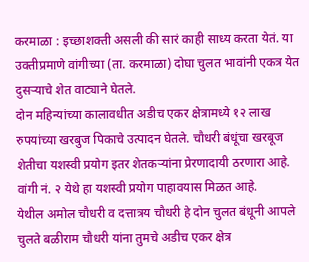करमाळा : इच्छाशक्ती असली की सारं काही साध्य करता येतं. या उक्तीप्रमाणे वांगीच्या (ता. करमाळा) दोघा चुलत भावांनी एकत्र येत दुसऱ्याचे शेत वाट्याने घेतले.
दोन महिन्यांच्या कालावधीत अडीच एकर क्षेत्रामध्ये १२ लाख रुपयांच्या खरबुज पिकाचे उत्पादन घेतले. चौधरी बंधूंचा खरबूज शेतीचा यशस्वी प्रयोग इतर शेतकऱ्यांना प्रेरणादायी ठरणारा आहे. वांगी नं. २ येथे हा यशस्वी प्रयोग पाहावयास मिळत आहे.
येथील अमोल चौधरी व दत्तात्रय चौधरी हे दोन चुलत बंधूनी आपले चुलते बळीराम चौधरी यांना तुमचे अडीच एकर क्षेत्र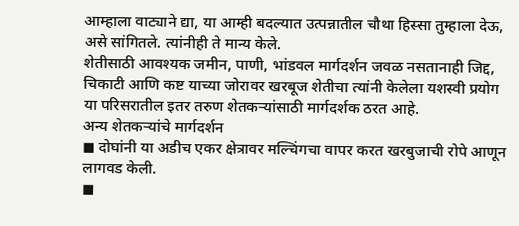आम्हाला वाट्याने द्या, या आम्ही बदल्यात उत्पन्नातील चौथा हिस्सा तुम्हाला देऊ, असे सांगितले. त्यांनीही ते मान्य केले.
शेतीसाठी आवश्यक जमीन, पाणी, भांडवल मार्गदर्शन जवळ नसतानाही जिद्द, चिकाटी आणि कष्ट याच्या जोरावर खरबूज शेतीचा त्यांनी केलेला यशस्वी प्रयोग या परिसरातील इतर तरुण शेतकऱ्यांसाठी मार्गदर्शक ठरत आहे.
अन्य शेतकऱ्यांचे मार्गदर्शन
◼ दोघांनी या अडीच एकर क्षेत्रावर मल्चिंगचा वापर करत खरबुजाची रोपे आणून लागवड केली.
◼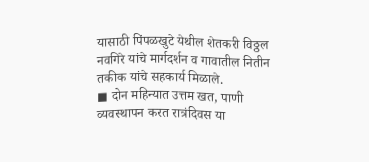यासाठी पिंपळखुटे येथील शेतकरी विठ्ठल नवगिरे यांचे मार्गदर्शन व गावातील नितीन तकीक यांचे सहकार्य मिळाले.
◼ दोन महिन्यात उत्तम खत, पाणी व्यवस्थापन करत रात्रंदिवस या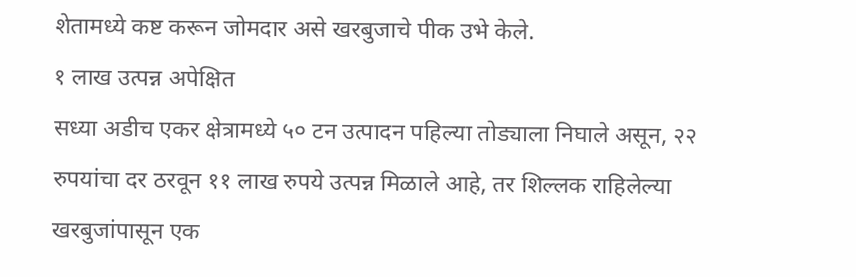शेतामध्ये कष्ट करून जोमदार असे खरबुजाचे पीक उभे केले.
१ लाख उत्पन्न अपेक्षित
सध्या अडीच एकर क्षेत्रामध्ये ५० टन उत्पादन पहिल्या तोड्याला निघाले असून, २२ रुपयांचा दर ठरवून ११ लाख रुपये उत्पन्न मिळाले आहे, तर शिल्लक राहिलेल्या खरबुजांपासून एक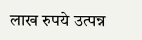लाख रुपये उत्पन्न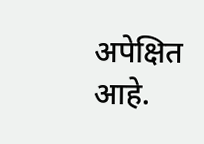अपेक्षित आहे.